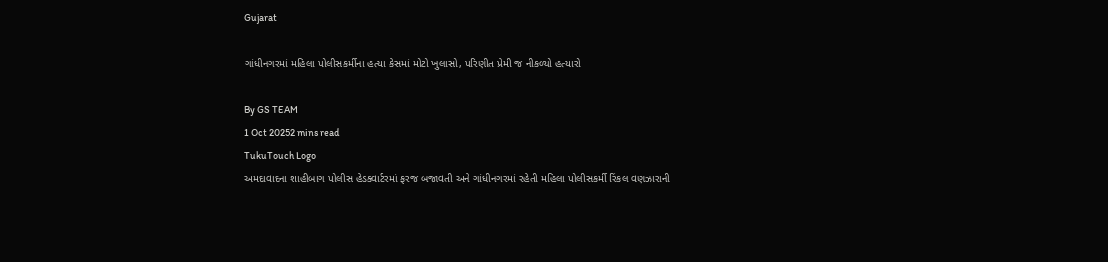Gujarat

ગાંધીનગરમાં મહિલા પોલીસકર્મીના હત્યા કેસમાં મોટો ખુલાસો, પરિણીત પ્રેમી જ નીકળ્યો હત્યારો

By GS TEAM
1 Oct 20252 mins read
TukuTouch Logo
અમદાવાદના શાહીબાગ પોલીસ હેડક્વાર્ટરમાં ફરજ બજાવતી અને ગાંધીનગરમાં રહેતી મહિલા પોલીસકર્મી રિંકલ વણઝારાની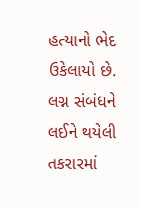હત્યાનો ભેદ ઉકેલાયો છે. લગ્ન સંબંધને લઈને થયેલી તકરારમાં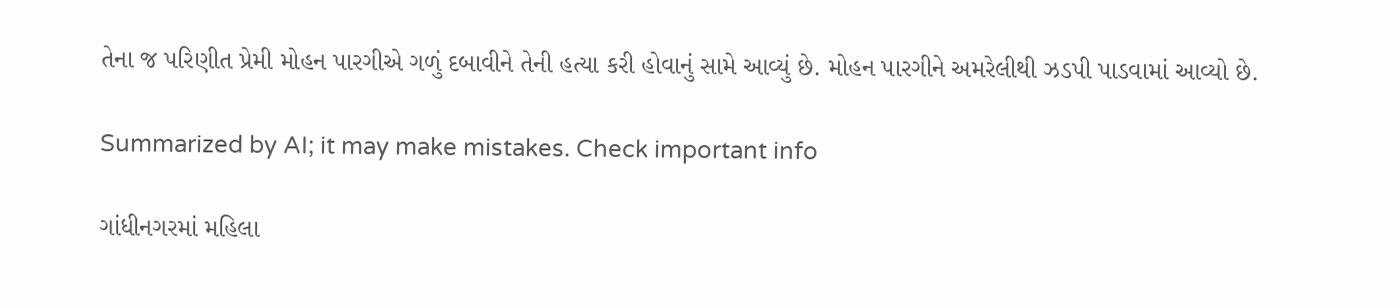તેના જ પરિણીત પ્રેમી મોહન પારગીએ ગળું દબાવીને તેની હત્યા કરી હોવાનું સામે આવ્યું છે. મોહન પારગીને અમરેલીથી ઝડપી પાડવામાં આવ્યો છે.

Summarized by AI; it may make mistakes. Check important info

ગાંધીનગરમાં મહિલા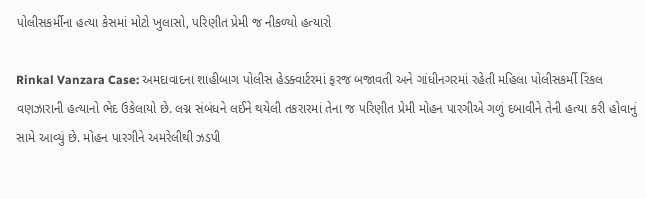પોલીસકર્મીના હત્યા કેસમાં મોટો ખુલાસો, પરિણીત પ્રેમી જ નીકળ્યો હત્યારો

Rinkal Vanzara Case: અમદાવાદના શાહીબાગ પોલીસ હેડક્વાર્ટરમાં ફરજ બજાવતી અને ગાંધીનગરમાં રહેતી મહિલા પોલીસકર્મી રિંકલ વણઝારાની હત્યાનો ભેદ ઉકેલાયો છે. લગ્ન સંબંધને લઈને થયેલી તકરારમાં તેના જ પરિણીત પ્રેમી મોહન પારગીએ ગળું દબાવીને તેની હત્યા કરી હોવાનું સામે આવ્યું છે. મોહન પારગીને અમરેલીથી ઝડપી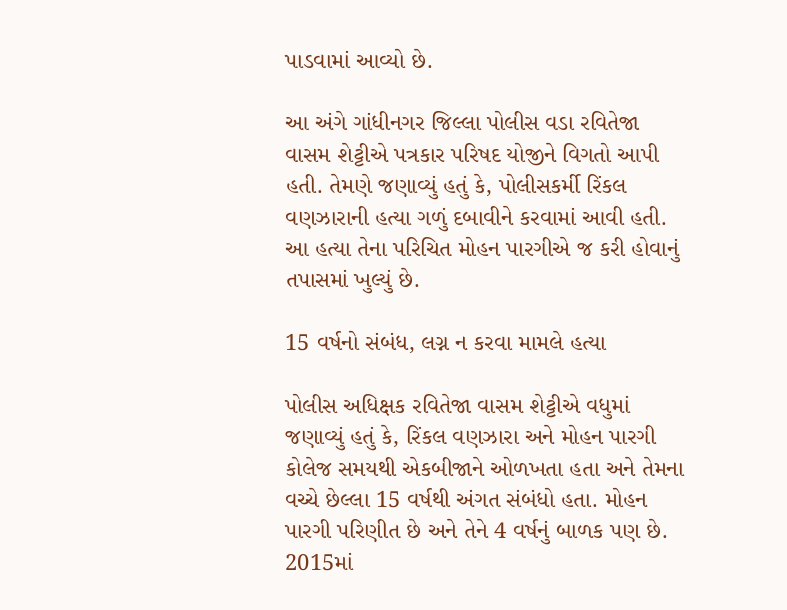પાડવામાં આવ્યો છે.

આ અંગે ગાંધીનગર જિલ્લા પોલીસ વડા રવિતેજા વાસમ શેટ્ટીએ પત્રકાર પરિષદ યોજીને વિગતો આપી હતી. તેમણે જણાવ્યું હતું કે, પોલીસકર્મી રિંકલ વણઝારાની હત્યા ગળું દબાવીને કરવામાં આવી હતી. આ હત્યા તેના પરિચિત મોહન પારગીએ જ કરી હોવાનું તપાસમાં ખુલ્યું છે.

15 વર્ષનો સંબંધ, લગ્ન ન કરવા મામલે હત્યા

પોલીસ અધિક્ષક રવિતેજા વાસમ શેટ્ટીએ વધુમાં જણાવ્યું હતું કે, રિંકલ વણઝારા અને મોહન પારગી કોલેજ સમયથી એકબીજાને ઓળખતા હતા અને તેમના વચ્ચે છેલ્લા 15 વર્ષથી અંગત સંબંધો હતા. મોહન પારગી પરિણીત છે અને તેને 4 વર્ષનું બાળક પણ છે. 2015માં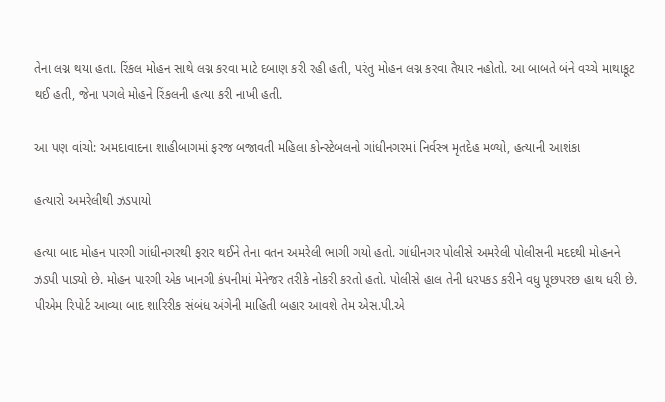તેના લગ્ન થયા હતા. રિંકલ મોહન સાથે લગ્ન કરવા માટે દબાણ કરી રહી હતી, પરંતુ મોહન લગ્ન કરવા તૈયાર નહોતો. આ બાબતે બંને વચ્ચે માથાકૂટ થઈ હતી, જેના પગલે મોહને રિંકલની હત્યા કરી નાખી હતી.

આ પણ વાંચો: અમદાવાદના શાહીબાગમાં ફરજ બજાવતી મહિલા કોન્સ્ટેબલનો ગાંધીનગરમાં નિર્વસ્ત્ર મૃતદેહ મળ્યો, હત્યાની આશંકા

હત્યારો અમરેલીથી ઝડપાયો

હત્યા બાદ મોહન પારગી ગાંધીનગરથી ફરાર થઈને તેના વતન અમરેલી ભાગી ગયો હતો. ગાંધીનગર પોલીસે અમરેલી પોલીસની મદદથી મોહનને ઝડપી પાડ્યો છે. મોહન પારગી એક ખાનગી કંપનીમાં મેનેજર તરીકે નોકરી કરતો હતો. પોલીસે હાલ તેની ધરપકડ કરીને વધુ પૂછપરછ હાથ ધરી છે. પીએમ રિપોર્ટ આવ્યા બાદ શારિરીક સંબંધ અંગેની માહિતી બહાર આવશે તેમ એસ.પી.એ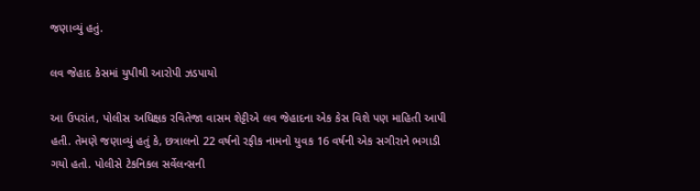જણાવ્યું હતું.

લવ જેહાદ કેસમાં યુપીથી આરોપી ઝડપાયો

આ ઉપરાંત, પોલીસ અધિક્ષક રવિતેજા વાસમ શેટ્ટીએ લવ જેહાદના એક કેસ વિશે પણ માહિતી આપી હતી. તેમણે જણાવ્યું હતું કે, છત્રાલનો 22 વર્ષનો રફીક નામનો યુવક 16 વર્ષની એક સગીરાને ભગાડી ગયો હતો. પોલીસે ટેકનિકલ સર્વેલન્સની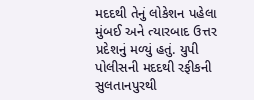મદદથી તેનું લોકેશન પહેલા મુંબઈ અને ત્યારબાદ ઉત્તર પ્રદેશનું મળ્યું હતું. યુપી પોલીસની મદદથી રફીકની સુલતાનપુરથી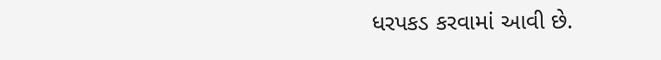ધરપકડ કરવામાં આવી છે.